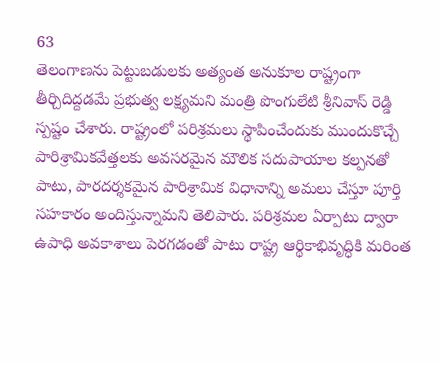63
తెలంగాణను పెట్టుబడులకు అత్యంత అనుకూల రాష్ట్రంగా తీర్చిదిద్దడమే ప్రభుత్వ లక్ష్యమని మంత్రి పొంగులేటి శ్రీనివాస్ రెడ్డి స్పష్టం చేశారు. రాష్ట్రంలో పరిశ్రమలు స్థాపించేందుకు ముందుకొచ్చే పారిశ్రామికవేత్తలకు అవసరమైన మౌలిక సదుపాయాల కల్పనతో పాటు, పారదర్శకమైన పారిశ్రామిక విధానాన్ని అమలు చేస్తూ పూర్తి సహకారం అందిస్తున్నామని తెలిపారు. పరిశ్రమల ఏర్పాటు ద్వారా ఉపాధి అవకాశాలు పెరగడంతో పాటు రాష్ట్ర ఆర్థికాభివృద్ధికి మరింత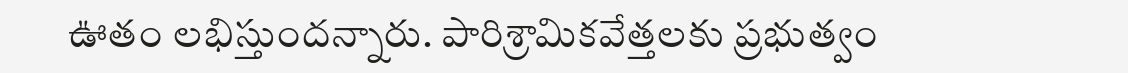ఊతం లభిస్తుందన్నారు. పారిశ్రామికవేత్తలకు ప్రభుత్వం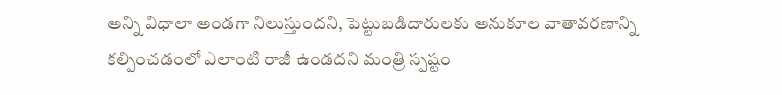అన్ని విధాలా అండగా నిలుస్తుందని, పెట్టుబడిదారులకు అనుకూల వాతావరణాన్ని కల్పించడంలో ఎలాంటి రాజీ ఉండదని మంత్రి స్పష్టం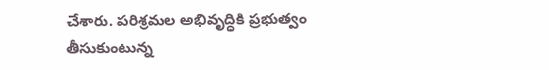చేశారు. పరిశ్రమల అభివృద్ధికి ప్రభుత్వం తీసుకుంటున్న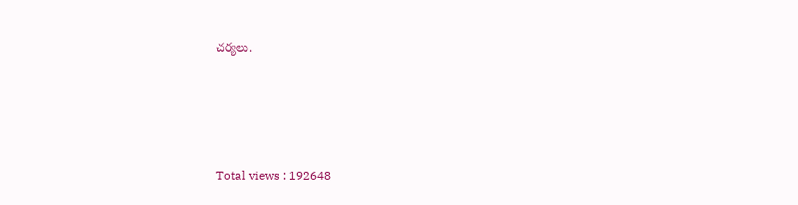చర్యలు.






Total views : 192648